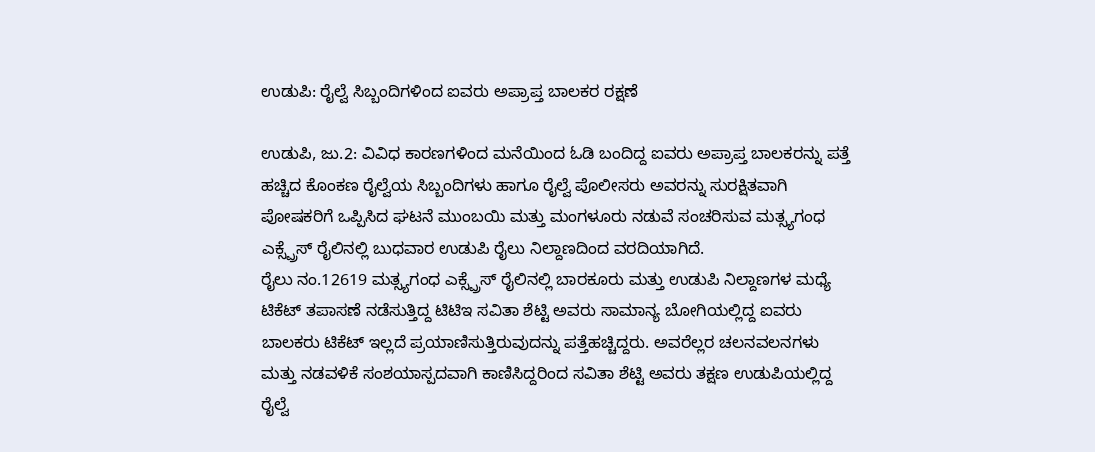ಉಡುಪಿ: ರೈಲ್ವೆ ಸಿಬ್ಬಂದಿಗಳಿಂದ ಐವರು ಅಪ್ರಾಪ್ತ ಬಾಲಕರ ರಕ್ಷಣೆ

ಉಡುಪಿ, ಜು.2: ವಿವಿಧ ಕಾರಣಗಳಿಂದ ಮನೆಯಿಂದ ಓಡಿ ಬಂದಿದ್ದ ಐವರು ಅಪ್ರಾಪ್ತ ಬಾಲಕರನ್ನು ಪತ್ತೆ ಹಚ್ಚಿದ ಕೊಂಕಣ ರೈಲ್ವೆಯ ಸಿಬ್ಬಂದಿಗಳು ಹಾಗೂ ರೈಲ್ವೆ ಪೊಲೀಸರು ಅವರನ್ನು ಸುರಕ್ಷಿತವಾಗಿ ಪೋಷಕರಿಗೆ ಒಪ್ಪಿಸಿದ ಘಟನೆ ಮುಂಬಯಿ ಮತ್ತು ಮಂಗಳೂರು ನಡುವೆ ಸಂಚರಿಸುವ ಮತ್ಸ್ಯಗಂಧ ಎಕ್ಸ್ಪ್ರೆಸ್ ರೈಲಿನಲ್ಲಿ ಬುಧವಾರ ಉಡುಪಿ ರೈಲು ನಿಲ್ದಾಣದಿಂದ ವರದಿಯಾಗಿದೆ.
ರೈಲು ನಂ.12619 ಮತ್ಸ್ಯಗಂಧ ಎಕ್ಸ್ಪ್ರೆಸ್ ರೈಲಿನಲ್ಲಿ ಬಾರಕೂರು ಮತ್ತು ಉಡುಪಿ ನಿಲ್ದಾಣಗಳ ಮಧ್ಯೆ ಟಿಕೆಟ್ ತಪಾಸಣೆ ನಡೆಸುತ್ತಿದ್ದ ಟಿಟಿಇ ಸವಿತಾ ಶೆಟ್ಟಿ ಅವರು ಸಾಮಾನ್ಯ ಬೋಗಿಯಲ್ಲಿದ್ದ ಐವರು ಬಾಲಕರು ಟಿಕೆಟ್ ಇಲ್ಲದೆ ಪ್ರಯಾಣಿಸುತ್ತಿರುವುದನ್ನು ಪತ್ತೆಹಚ್ಚಿದ್ದರು. ಅವರೆಲ್ಲರ ಚಲನವಲನಗಳು ಮತ್ತು ನಡವಳಿಕೆ ಸಂಶಯಾಸ್ಪದವಾಗಿ ಕಾಣಿಸಿದ್ದರಿಂದ ಸವಿತಾ ಶೆಟ್ಟಿ ಅವರು ತಕ್ಷಣ ಉಡುಪಿಯಲ್ಲಿದ್ದ ರೈಲ್ವೆ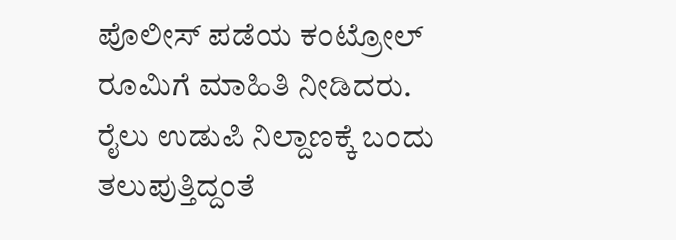ಪೊಲೀಸ್ ಪಡೆಯ ಕಂಟ್ರೋಲ್ ರೂಮಿಗೆ ಮಾಹಿತಿ ನೀಡಿದರು.
ರೈಲು ಉಡುಪಿ ನಿಲ್ದಾಣಕ್ಕೆ ಬಂದು ತಲುಪುತ್ತಿದ್ದಂತೆ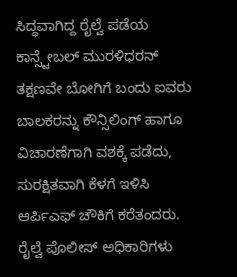ಸಿದ್ಧವಾಗಿದ್ದ ರೈಲ್ವೆ ಪಡೆಯ ಕಾನ್ಸ್ಟೇಬಲ್ ಮುರಳಿಧರನ್ ತಕ್ಷಣವೇ ಬೋಗಿಗೆ ಬಂದು ಐವರು ಬಾಲಕರನ್ನು ಕೌನ್ಸಿಲಿಂಗ್ ಹಾಗೂ ವಿಚಾರಣೆಗಾಗಿ ವಶಕ್ಕೆ ಪಡೆದು, ಸುರಕ್ಷಿತವಾಗಿ ಕೆಳಗೆ ಇಳಿಸಿ ಆರ್ಪಿಎಫ್ ಚೌಕಿಗೆ ಕರೆತಂದರು.
ರೈಲ್ವೆ ಪೊಲೀಸ್ ಅಧಿಕಾರಿಗಳು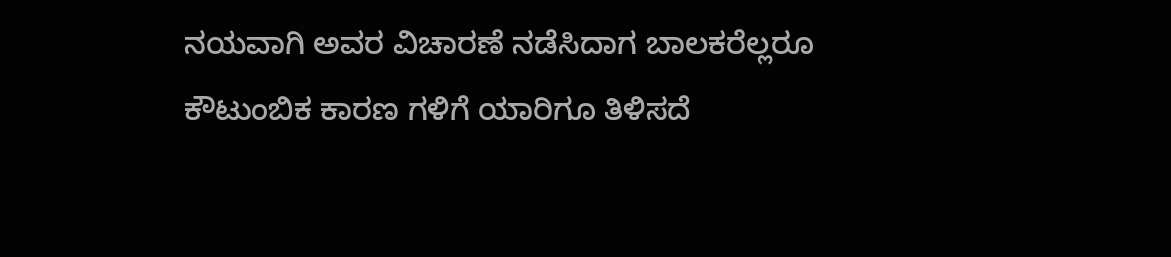ನಯವಾಗಿ ಅವರ ವಿಚಾರಣೆ ನಡೆಸಿದಾಗ ಬಾಲಕರೆಲ್ಲರೂ ಕೌಟುಂಬಿಕ ಕಾರಣ ಗಳಿಗೆ ಯಾರಿಗೂ ತಿಳಿಸದೆ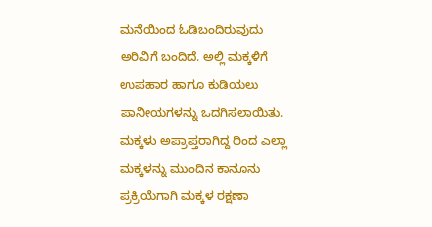ಮನೆಯಿಂದ ಓಡಿಬಂದಿರುವುದು ಅರಿವಿಗೆ ಬಂದಿದೆ. ಅಲ್ಲಿ ಮಕ್ಕಳಿಗೆ ಉಪಹಾರ ಹಾಗೂ ಕುಡಿಯಲು ಪಾನೀಯಗಳನ್ನು ಒದಗಿಸಲಾಯಿತು. ಮಕ್ಕಳು ಅಪ್ರಾಪ್ತರಾಗಿದ್ದ ರಿಂದ ಎಲ್ಲಾ ಮಕ್ಕಳನ್ನು ಮುಂದಿನ ಕಾನೂನು ಪ್ರಕ್ರಿಯೆಗಾಗಿ ಮಕ್ಕಳ ರಕ್ಷಣಾ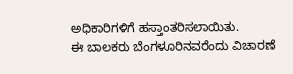ಅಧಿಕಾರಿಗಳಿಗೆ ಹಸ್ತಾಂತರಿಸಲಾಯಿತು.
ಈ ಬಾಲಕರು ಬೆಂಗಳೂರಿನವರೆಂದು ವಿಚಾರಣೆ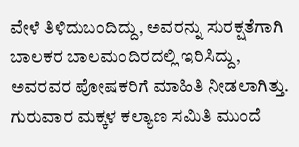ವೇಳೆ ತಿಳಿದುಬಂದಿದ್ದು, ಅವರನ್ನು ಸುರಕ್ಷತೆಗಾಗಿ ಬಾಲಕರ ಬಾಲಮಂದಿರದಲ್ಲಿ ಇರಿಸಿದ್ದು, ಅವರವರ ಪೋಷಕರಿಗೆ ಮಾಹಿತಿ ನೀಡಲಾಗಿತ್ತು. ಗುರುವಾರ ಮಕ್ಕಳ ಕಲ್ಯಾಣ ಸಮಿತಿ ಮುಂದೆ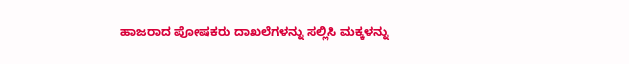ಹಾಜರಾದ ಪೋಷಕರು ದಾಖಲೆಗಳನ್ನು ಸಲ್ಲಿಸಿ ಮಕ್ಕಳನ್ನು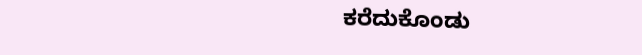ಕರೆದುಕೊಂಡು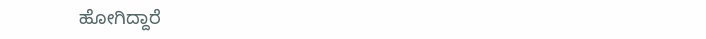ಹೋಗಿದ್ದಾರೆ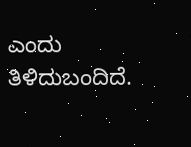ಎಂದು ತಿಳಿದುಬಂದಿದೆ.